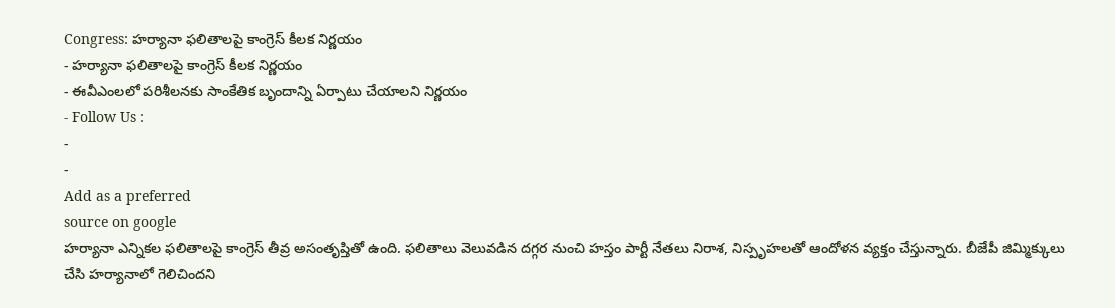Congress: హర్యానా ఫలితాలపై కాంగ్రెస్ కీలక నిర్ణయం
- హర్యానా ఫలితాలపై కాంగ్రెస్ కీలక నిర్ణయం
- ఈవీఎంలలో పరిశీలనకు సాంకేతిక బృందాన్ని ఏర్పాటు చేయాలని నిర్ణయం
- Follow Us :
-
-
Add as a preferred
source on google
హర్యానా ఎన్నికల ఫలితాలపై కాంగ్రెస్ తీవ్ర అసంతృప్తితో ఉంది. ఫలితాలు వెలువడిన దగ్గర నుంచి హస్తం పార్టీ నేతలు నిరాశ, నిస్పృహలతో ఆందోళన వ్యక్తం చేస్తున్నారు. బీజేపీ జిమ్మిక్కులు చేసి హర్యానాలో గెలిచిందని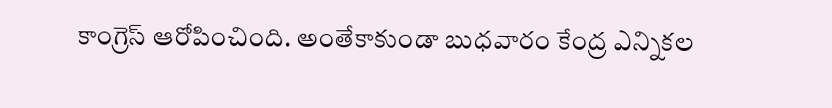కాంగ్రెస్ ఆరోపించింది. అంతేకాకుండా బుధవారం కేంద్ర ఎన్నికల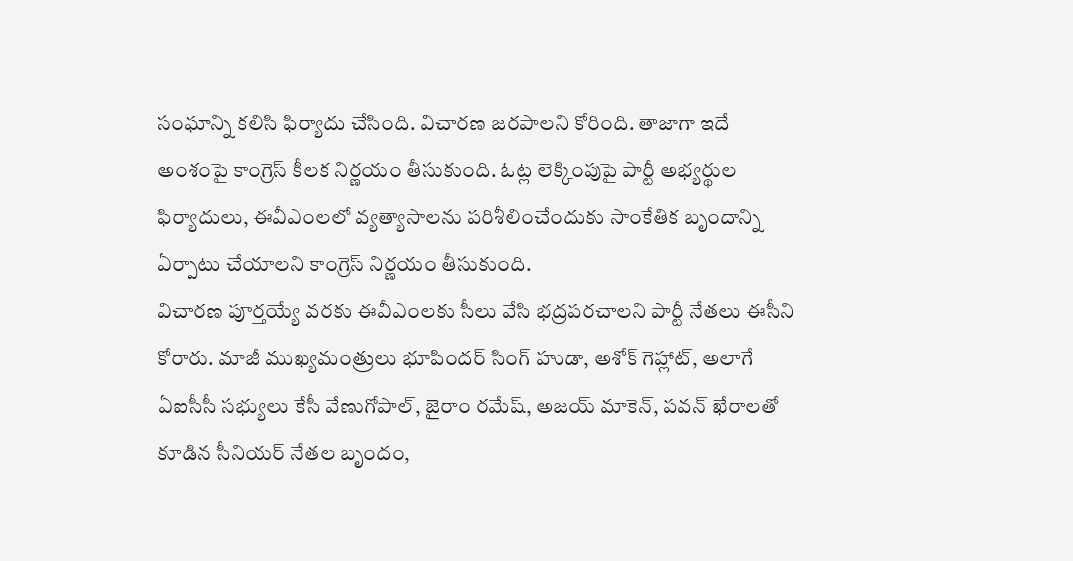సంఘాన్ని కలిసి ఫిర్యాదు చేసింది. విచారణ జరపాలని కోరింది. తాజాగా ఇదే అంశంపై కాంగ్రెస్ కీలక నిర్ణయం తీసుకుంది. ఓట్ల లెక్కింపుపై పార్టీ అభ్యర్థుల ఫిర్యాదులు, ఈవీఎంలలో వ్యత్యాసాలను పరిశీలించేందుకు సాంకేతిక బృందాన్ని ఏర్పాటు చేయాలని కాంగ్రెస్ నిర్ణయం తీసుకుంది.
విచారణ పూర్తయ్యే వరకు ఈవీఎంలకు సీలు వేసి భద్రపరచాలని పార్టీ నేతలు ఈసీని కోరారు. మాజీ ముఖ్యమంత్రులు భూపిందర్ సింగ్ హుడా, అశోక్ గెహ్లాట్, అలాగే ఏఐసీసీ సభ్యులు కేసీ వేణుగోపాల్, జైరాం రమేష్, అజయ్ మాకెన్, పవన్ ఖేరాలతో కూడిన సీనియర్ నేతల బృందం,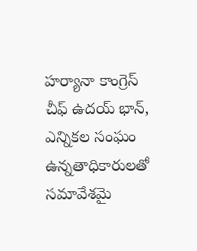హర్యానా కాంగ్రెస్ చీఫ్ ఉదయ్ భాన్, ఎన్నికల సంఘం ఉన్నతాధికారులతో సమావేశమై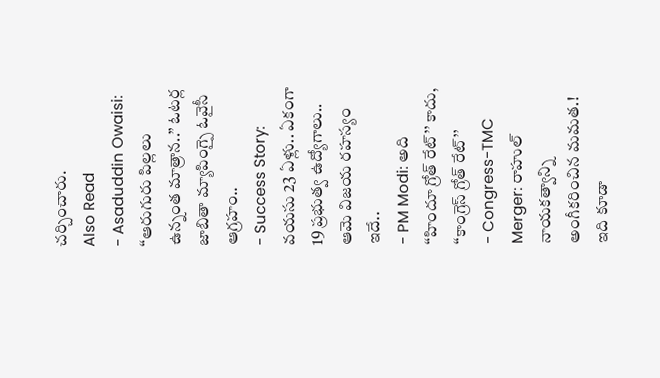చర్చించారు.
Also Read
- Asaduddin Owaisi: ‘‘ఆరుగురు పిల్లలు ఉన్నంత మాత్రాన..’’ ఓటర్ల జాబితా మ్యాపింగ్పై ఓవైసీ ఆగ్రహం..
- Success Story: వయసు 23 ఏళ్లు.. ఏకంగా 19 ప్రభుత్వ ఉద్యోగాలు.. ఆమె విజయ రహస్యం ఇదే..
- PM Modi: అది ‘‘హిందూ గ్రోత్ రేట్’’ కాదు, ‘‘కాంగ్రెస్ గ్రోత్ రేట్’’
- Congress-TMC Merger: రాహుల్ నాయకత్వాన్ని అంగీకరించిన మమత.!
ఇది కూడా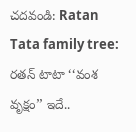చదవండి: Ratan Tata family tree: రతన్ టాటా ‘‘వంశ వృక్షం’’ ఇదే..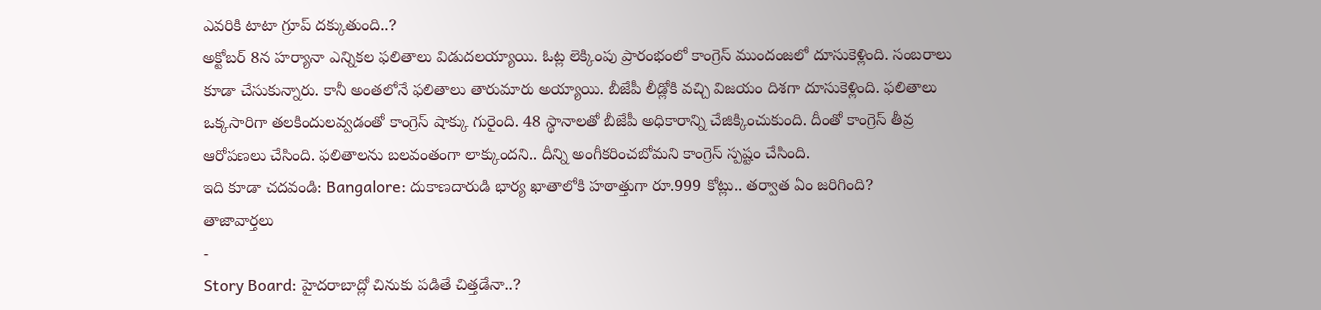ఎవరికి టాటా గ్రూప్ దక్కుతుంది..?
అక్టోబర్ 8న హర్యానా ఎన్నికల ఫలితాలు విడుదలయ్యాయి. ఓట్ల లెక్కింపు ప్రారంభంలో కాంగ్రెస్ ముందంజలో దూసుకెళ్లింది. సంబరాలు కూడా చేసుకున్నారు. కానీ అంతలోనే ఫలితాలు తారుమారు అయ్యాయి. బీజేపీ లీడ్లోకి వచ్చి విజయం దిశగా దూసుకెళ్లింది. ఫలితాలు ఒక్కసారిగా తలకిందులవ్వడంతో కాంగ్రెస్ షాక్కు గురైంది. 48 స్థానాలతో బీజేపీ అధికారాన్ని చేజిక్కించుకుంది. దీంతో కాంగ్రెస్ తీవ్ర ఆరోపణలు చేసింది. ఫలితాలను బలవంతంగా లాక్కుందని.. దీన్ని అంగీకరించబోమని కాంగ్రెస్ స్పష్టం చేసింది.
ఇది కూడా చదవండి: Bangalore: దుకాణదారుడి భార్య ఖాతాలోకి హఠాత్తుగా రూ.999 కోట్లు.. తర్వాత ఏం జరిగింది?
తాజావార్తలు
-
Story Board: హైదరాబాద్లో చినుకు పడితే చిత్తడేనా..?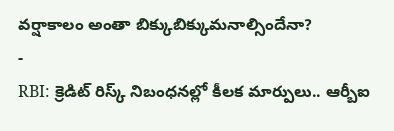వర్షాకాలం అంతా బిక్కుబిక్కుమనాల్సిందేనా?
-
RBI: క్రెడిట్ రిస్క్ నిబంధనల్లో కీలక మార్పులు.. ఆర్బీఐ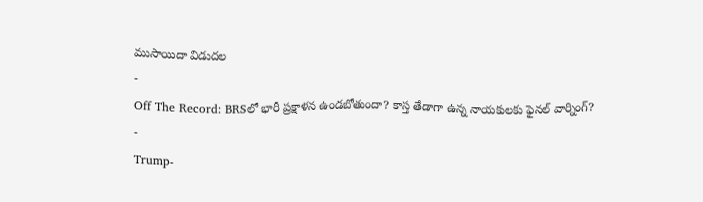ముసాయిదా విడుదల
-
Off The Record: BRSలో భారీ ప్రక్షాళన ఉండబోతుందా? కాస్త తేడాగా ఉన్న నాయకులకు ఫైనల్ వార్నింగ్?
-
Trump-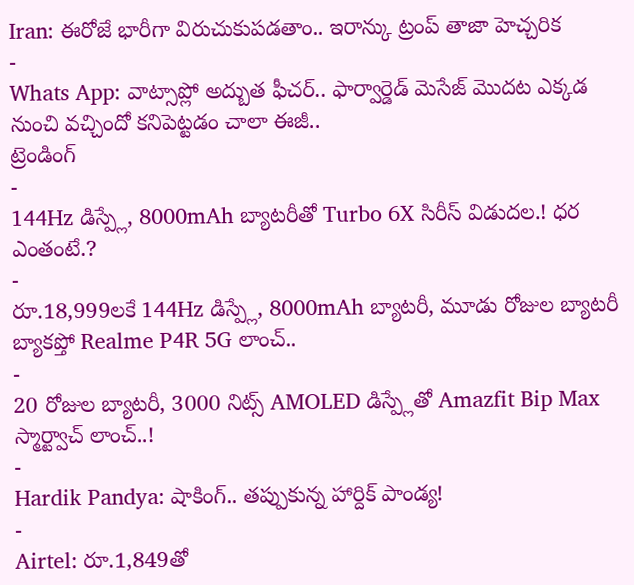Iran: ఈరోజే భారీగా విరుచుకుపడతాం.. ఇరాన్కు ట్రంప్ తాజా హెచ్చరిక
-
Whats App: వాట్సాప్లో అద్బుత ఫీచర్.. ఫార్వార్డెడ్ మెసేజ్ మొదట ఎక్కడ నుంచి వచ్చిందో కనిపెట్టడం చాలా ఈజీ..
ట్రెండింగ్
-
144Hz డిస్ప్లే, 8000mAh బ్యాటరీతో Turbo 6X సిరీస్ విడుదల.! ధర ఎంతంటే.?
-
రూ.18,999లకే 144Hz డిస్ప్లే, 8000mAh బ్యాటరీ, మూడు రోజుల బ్యాటరీ బ్యాకప్తో Realme P4R 5G లాంచ్..
-
20 రోజుల బ్యాటరీ, 3000 నిట్స్ AMOLED డిస్ప్లేతో Amazfit Bip Max స్మార్ట్వాచ్ లాంచ్..!
-
Hardik Pandya: షాకింగ్.. తప్పుకున్న హార్దిక్ పాండ్య!
-
Airtel: రూ.1,849తో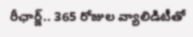రీఛార్జ్.. 365 రోజుల వ్యాలిడిటీతో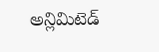అన్లిమిటెడ్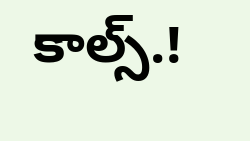కాల్స్.!